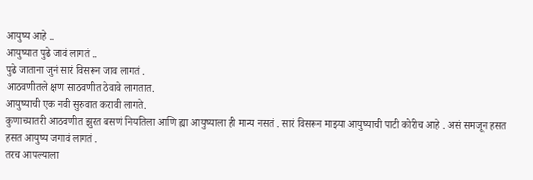आयुष्य आहे ..
आयुष्यात पुढे जावं लागतं ..
पुढे जाताना जुनं सारं विसरून जाव लागतं .
आठवणीतले क्षण साठवणीत ठेवावे लागतात.
आयुष्याची एक नवी सुरुवात करावी लागते.
कुणाच्यातरी आठवणीत झुरत बसणं नियतिला आणि ह्या आयुष्याला ही मान्य नसतं . सारं विसरून माझ्या आयुष्याची पाटी कोरीच आहे . असं समजून हसत हसत आयुष्य जगावं लागतं .
तरच आपल्याला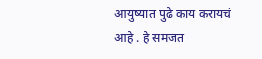आयुष्यात पुढे काय करायचं आहे . हे समजत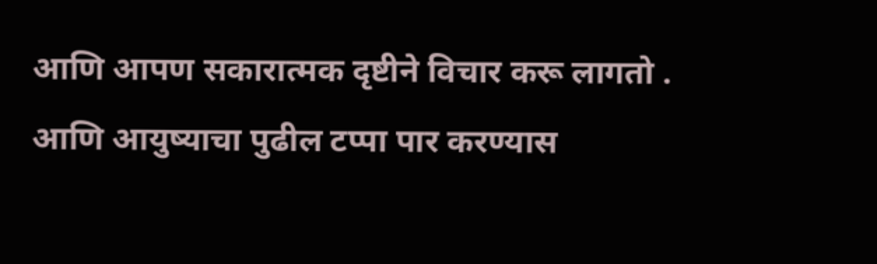आणि आपण सकारात्मक दृष्टीने विचार करू लागतो . आणि आयुष्याचा पुढील टप्पा पार करण्यास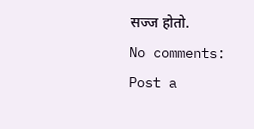सज्ज होतो.
No comments:
Post a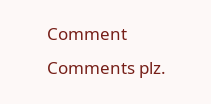Comment
Comments plz.